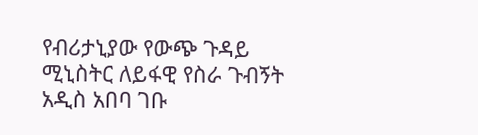የብሪታኒያው የውጭ ጉዳይ ሚኒስትር ለይፋዊ የስራ ጉብኝት አዲስ አበባ ገቡ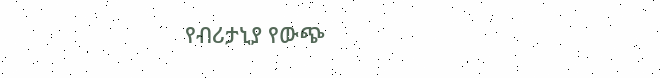የብሪታኒያ የውጭ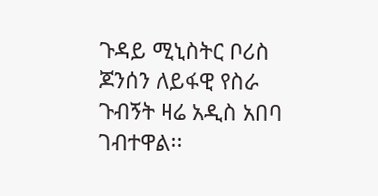ጉዳይ ሚኒስትር ቦሪስ ጆንሰን ለይፋዊ የስራ ጉብኝት ዛሬ አዲስ አበባ ገብተዋል፡፡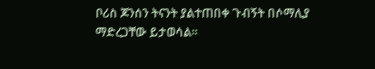ቦሪስ ጆንሰን ትናንት ያልተጠበቀ ጉብኝት በሶማሊያ ማድረጋቸው ይታወሳል፡፡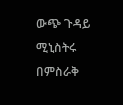ውጭ ጉዳይ ሚኒስትሩ በምስራቅ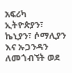አፍሪካ ኢትዮጵያን፣ ኬኒያን፣ ሶማሊያን እና ኡጋንዳን ለመጎብኘት ወደ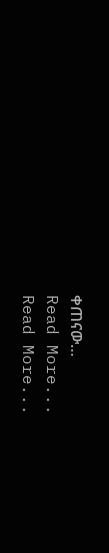ቀጠናው…
Read More...
Read More...